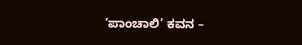‘ಪಾಂಚಾಲಿ’ ಕವನ –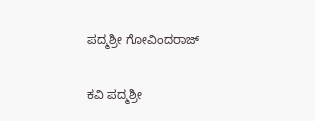ಪದ್ಮಶ್ರೀ ಗೋವಿಂದರಾಜ್

ಕವಿ ಪದ್ಮಶ್ರೀ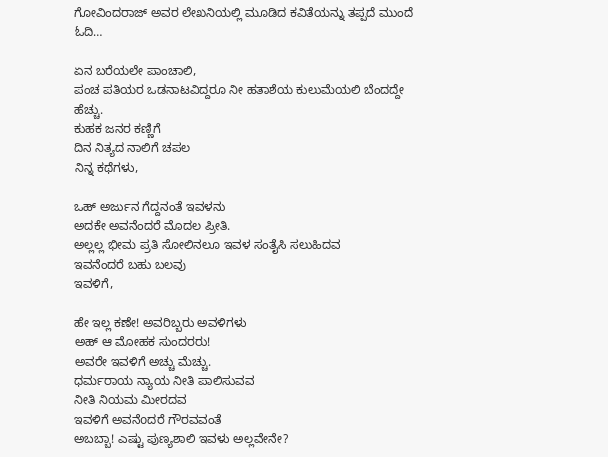ಗೋವಿಂದರಾಜ್ ಅವರ ಲೇಖನಿಯಲ್ಲಿ ಮೂಡಿದ ಕವಿತೆಯನ್ನು ತಪ್ಪದೆ ಮುಂದೆ ಓದಿ…

ಏನ ಬರೆಯಲೇ ಪಾಂಚಾಲಿ,
ಪಂಚ ಪತಿಯರ ಒಡನಾಟವಿದ್ದರೂ ನೀ ಹತಾಶೆಯ ಕುಲುಮೆಯಲಿ ಬೆಂದದ್ದೇ ಹೆಚ್ಚು.
ಕುಹಕ ಜನರ ಕಣ್ಣಿಗೆ
ದಿನ ನಿತ್ಯದ ನಾಲಿಗೆ ಚಪಲ
ನಿನ್ನ ಕಥೆಗಳು,

ಒಹ್ ಅರ್ಜುನ ಗೆದ್ದನಂತೆ ಇವಳನು
ಅದಕೇ ಅವನೆಂದರೆ ಮೊದಲ ಪ್ರೀತಿ.
ಅಲ್ಲಲ್ಲ ಭೀಮ ಪ್ರತಿ ಸೋಲಿನಲೂ ಇವಳ ಸಂತೈಸಿ ಸಲುಹಿದವ
ಇವನೆಂದರೆ ಬಹು ಬಲವು
ಇವಳಿಗೆ,

ಹೇ ಇಲ್ಲ ಕಣೇ! ಅವರಿಬ್ಬರು ಅವಳಿಗಳು
ಅಹ್ ಆ ಮೋಹಕ ಸುಂದರರು!
ಅವರೇ ಇವಳಿಗೆ ಅಚ್ಚು ಮೆಚ್ಚು.
ಧರ್ಮರಾಯ ನ್ಯಾಯ ನೀತಿ ಪಾಲಿಸುವವ
ನೀತಿ ನಿಯಮ ಮೀರದವ
ಇವಳಿಗೆ ಅವನೆoದರೆ ಗೌರವವಂತೆ
ಅಬಬ್ಬಾ! ಎಷ್ಟು ಪುಣ್ಯಶಾಲಿ ಇವಳು ಅಲ್ಲವೇನೇ?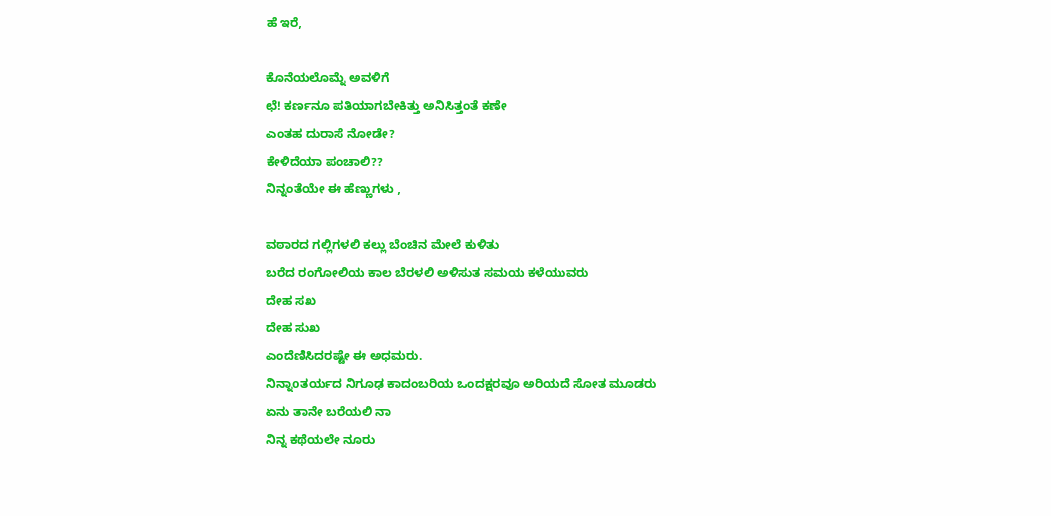ಹೆ ಇರೆ,

ಕೊನೆಯಲೊಮ್ನೆ ಅವಳಿಗೆ
ಛೆ! ಕರ್ಣನೂ ಪತಿಯಾಗಬೇಕಿತ್ತು ಅನಿಸಿತ್ತಂತೆ ಕಣೇ
ಎಂತಹ ದುರಾಸೆ ನೋಡೇ?
ಕೇಳಿದೆಯಾ ಪಂಚಾಲಿ??
ನಿನ್ನಂತೆಯೇ ಈ ಹೆಣ್ಣುಗಳು ,

ವಠಾರದ ಗಲ್ಲಿಗಳಲಿ ಕಲ್ಲು ಬೆಂಚಿನ ಮೇಲೆ ಕುಳಿತು
ಬರೆದ ರಂಗೋಲಿಯ ಕಾಲ ಬೆರಳಲಿ ಅಳಿಸುತ ಸಮಯ ಕಳೆಯುವರು
ದೇಹ ಸಖ
ದೇಹ ಸುಖ
ಎಂದೆಣಿಸಿದರಷ್ಟೇ ಈ ಅಧಮರು.
ನಿನ್ನಾoತರ್ಯದ ನಿಗೂಢ ಕಾದಂಬರಿಯ ಒಂದಕ್ಷರವೂ ಅರಿಯದೆ ಸೋತ ಮೂಡರು
ಏನು ತಾನೇ ಬರೆಯಲಿ ನಾ
ನಿನ್ನ ಕಥೆಯಲೇ ನೂರು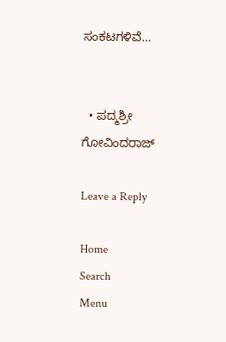ಸಂಕಟಗಳಿವೆ…


  • ಪದ್ಮಶ್ರೀ ಗೋವಿಂದರಾಜ್

Leave a Reply

Home
Search
Menu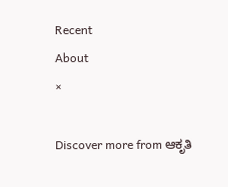Recent
About
×

Discover more from ಆಕೃತಿ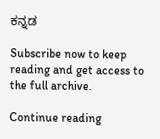ಕನ್ನಡ

Subscribe now to keep reading and get access to the full archive.

Continue reading